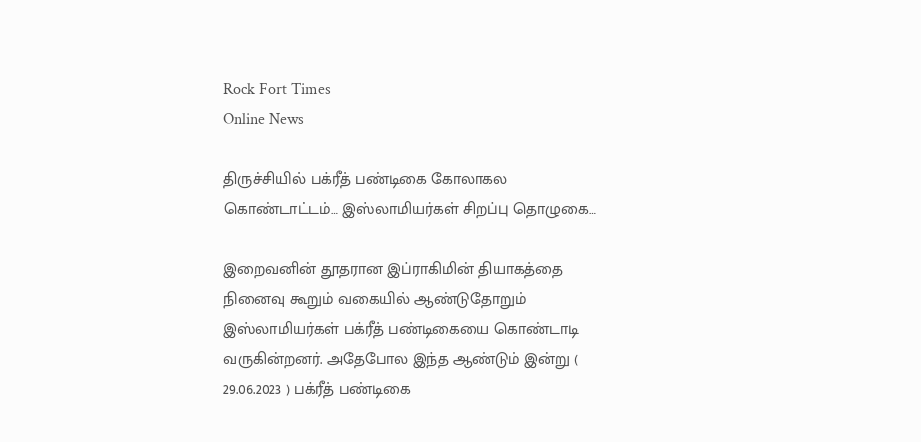Rock Fort Times
Online News

திருச்சியில் பக்ரீத் பண்டிகை கோலாகல கொண்டாட்டம்… இஸ்லாமியர்கள் சிறப்பு தொழுகை…

இறைவனின் தூதரான இப்ராகிமின் தியாகத்தை நினைவு கூறும் வகையில் ஆண்டுதோறும் இஸ்லாமியர்கள் பக்ரீத் பண்டிகையை கொண்டாடி வருகின்றனர். அதேபோல இந்த ஆண்டும் இன்று ( 29.06.2023 ) பக்ரீத் பண்டிகை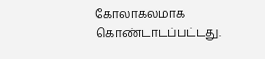கோலாகலமாக கொண்டாடப்பட்டது.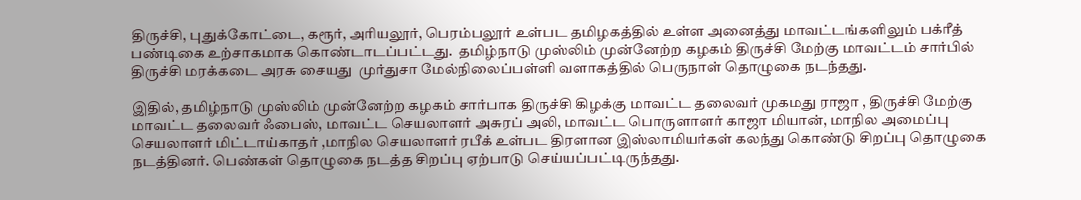திருச்சி, புதுக்கோட்டை, கரூர், அரியலூர், பெரம்பலூர் உள்பட தமிழகத்தில் உள்ள அனைத்து மாவட்டங்களிலும் பக்ரீத் பண்டிகை உற்சாகமாக கொண்டாடப்பட்டது.  தமிழ்நாடு முஸ்லிம் முன்னேற்ற கழகம் திருச்சி மேற்கு மாவட்டம் சார்பில் திருச்சி மரக்கடை அரசு சையது  முர்துசா மேல்நிலைப்பள்ளி வளாகத்தில் பெருநாள் தொழுகை நடந்தது.

இதில், தமிழ்நாடு முஸ்லிம் முன்னேற்ற கழகம் சார்பாக திருச்சி கிழக்கு மாவட்ட தலைவர் முகமது ராஜா , திருச்சி மேற்கு மாவட்ட தலைவர் ஃபைஸ், மாவட்ட செயலாளர் அசுரப் அலி, மாவட்ட பொருளாளர் காஜா மியான், மாநில அமைப்பு செயலாளர் மிட்டாய்காதர் ,மாநில செயலாளர் ரபீக் உள்பட திரளான இஸ்லாமியர்கள் கலந்து கொண்டு சிறப்பு தொழுகை நடத்தினர். பெண்கள் தொழுகை நடத்த சிறப்பு ஏற்பாடு செய்யப்பட்டிருந்தது.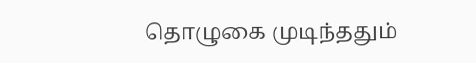தொழுகை முடிந்ததும்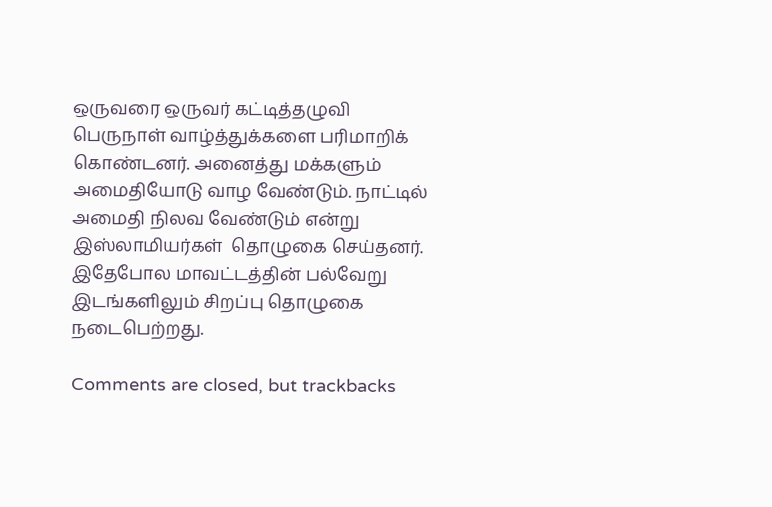ஒருவரை ஒருவர் கட்டித்தழுவி  பெருநாள் வாழ்த்துக்களை பரிமாறிக் கொண்டனர். அனைத்து மக்களும் அமைதியோடு வாழ வேண்டும். நாட்டில் அமைதி நிலவ வேண்டும் என்று இஸ்லாமியர்கள்  தொழுகை செய்தனர்.  இதேபோல மாவட்டத்தின் பல்வேறு  இடங்களிலும் சிறப்பு தொழுகை நடைபெற்றது.

Comments are closed, but trackbacks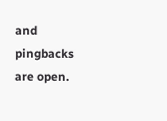and pingbacks are open.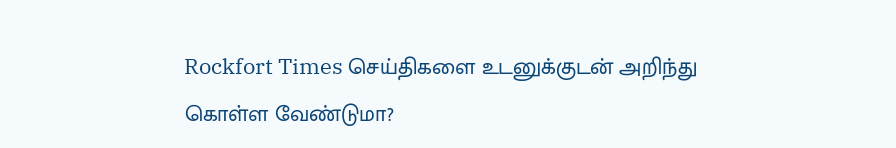Rockfort Times செய்திகளை உடனுக்குடன் அறிந்து கொள்ள வேண்டுமா?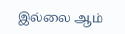இல்லை ஆம்